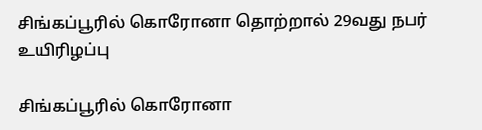சிங்கப்பூரில் கொரோனா தொற்றால் 29வது நபர் உயிரிழப்பு

சிங்கப்பூரில் கொரோனா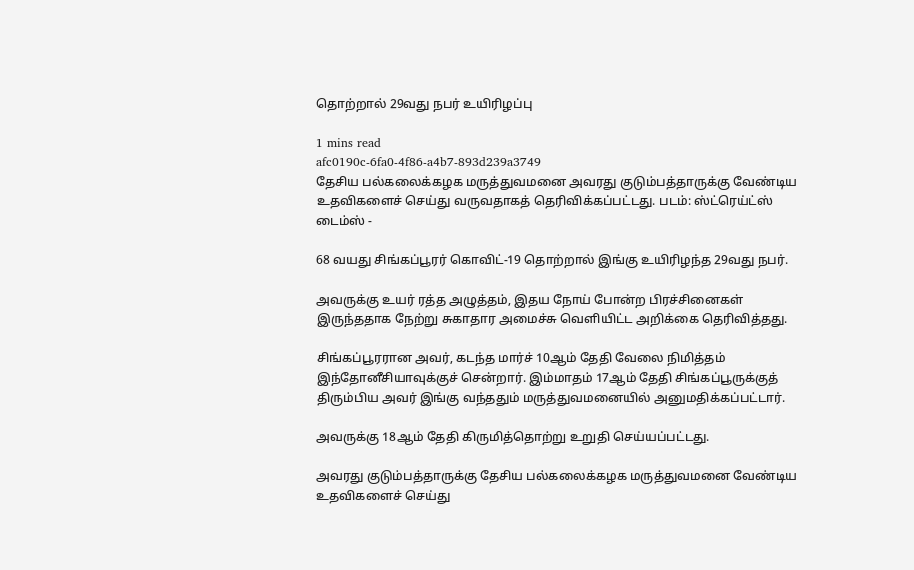தொற்றால் 29வது நபர் உயிரிழப்பு

1 mins read
afc0190c-6fa0-4f86-a4b7-893d239a3749
தேசிய பல்கலைக்கழக மருத்துவமனை அவரது குடும்பத்தாருக்கு வேண்டிய உதவிகளைச் செய்து வருவதாகத் தெரிவிக்கப்பட்டது. படம்: ஸ்ட்ரெய்ட்ஸ் டைம்ஸ் -

68 வயது சிங்கப்பூரர் கொவிட்-19 தொற்றால் இங்கு உயிரிழந்த 29வது நபர்.

அவருக்கு உயர் ரத்த அழுத்தம், இதய நோய் போன்ற பிரச்சினைகள் இருந்ததாக நேற்று சுகாதார அமைச்சு வெளியிட்ட அறிக்கை தெரிவித்தது.

சிங்கப்பூரரான அவர், கடந்த மார்ச் 10ஆம் தேதி வேலை நிமித்தம் இந்தோனீசியாவுக்குச் சென்றார். இம்மாதம் 17ஆம் தேதி சிங்கப்பூருக்குத் திரும்பிய அவர் இங்கு வந்ததும் மருத்துவமனையில் அனுமதிக்கப்பட்டார்.

அவருக்கு 18ஆம் தேதி கிருமித்தொற்று உறுதி செய்யப்பட்டது.

அவரது குடும்பத்தாருக்கு தேசிய பல்கலைக்கழக மருத்துவமனை வேண்டிய உதவிகளைச் செய்து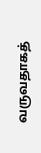வருவதாகத்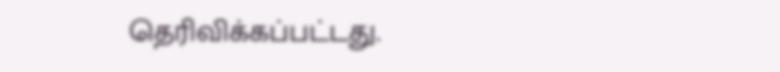தெரிவிக்கப்பட்டது.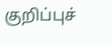குறிப்புச்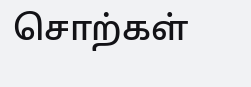சொற்கள்